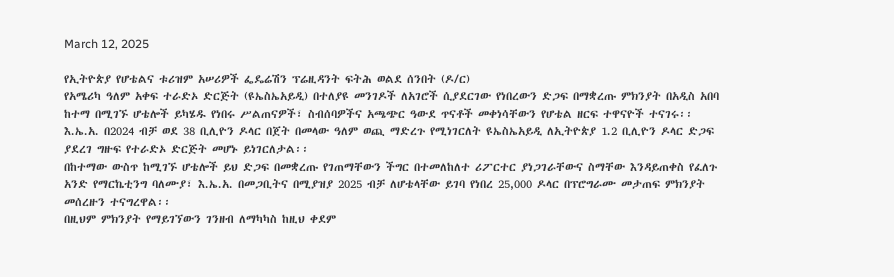March 12, 2025

የኢትዮጵያ የሆቴልና ቱሪዝም አሠሪዎች ፌዴሬሽን ፕሬዚዳንት ፍትሕ ወልደ ሰንበት (ዶ/ር)
የአሜሪካ ዓለም አቀፍ ተራድኦ ድርጅት (ዩኤስኤአይዲ) በተለያዩ መንገዶች ለአገሮች ሲያደርገው የነበረውን ድጋፍ በማቋረጡ ምክንያት በአዲስ አበባ ከተማ በሚገኙ ሆቴሎች ይካሄዱ የነበሩ ሥልጠናዎች፣ ስብሰባዎችና አጫጭር ዓውደ ጥናቶች መቀነሳቸውን የሆቴል ዘርፍ ተዋናዮች ተናገሩ፡፡
እ.ኤ.አ. በ2024 ብቻ ወደ 38 ቢሊዮን ዶላር በጀት በመላው ዓለም ወጪ ማድረጉ የሚነገርለት ዩኤስኤአይዲ ለኢትዮጵያ 1.2 ቢሊዮን ዶላር ድጋፍ ያደረገ ግዙፍ የተራድኦ ድርጅት መሆኑ ይነገርለታል፡፡
በከተማው ውስጥ ከሚገኙ ሆቴሎች ይህ ድጋፍ በመቋረጡ የገጠማቸውን ችግር በተመለከለተ ሪፖርተር ያነጋገራቸውና ስማቸው እንዳይጠቀስ የፈለጉ አንድ የማርኬቲንግ ባለሙያ፣ እ.ኤ.አ. በመጋቢትና በሚያዝያ 2025 ብቻ ለሆቴላቸው ይገባ የነበረ 25,000 ዶላር በፕሮግራሙ መታጠፍ ምክንያት መሰረዙን ተናግረዋል፡፡
በዚህም ምክንያት የማይገኘውን ገንዘብ ለማካካስ ከዚህ ቀደም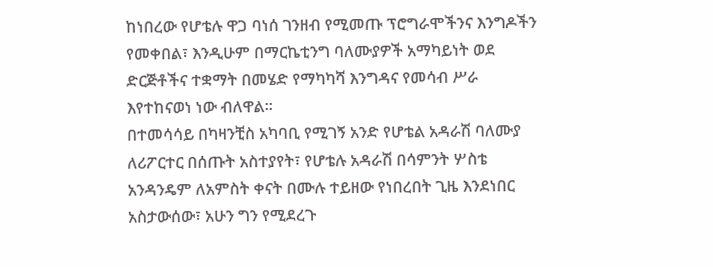ከነበረው የሆቴሉ ዋጋ ባነሰ ገንዘብ የሚመጡ ፕሮግራሞችንና እንግዶችን የመቀበል፣ እንዲሁም በማርኬቲንግ ባለሙያዎች አማካይነት ወደ ድርጅቶችና ተቋማት በመሄድ የማካካሻ እንግዳና የመሳብ ሥራ እየተከናወነ ነው ብለዋል፡፡
በተመሳሳይ በካዛንቺስ አካባቢ የሚገኝ አንድ የሆቴል አዳራሽ ባለሙያ ለሪፖርተር በሰጡት አስተያየት፣ የሆቴሉ አዳራሽ በሳምንት ሦስቴ አንዳንዴም ለአምስት ቀናት በሙሉ ተይዘው የነበረበት ጊዜ እንደነበር አስታውሰው፣ አሁን ግን የሚደረጉ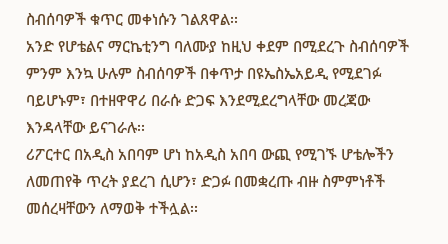ስብሰባዎች ቁጥር መቀነሱን ገልጸዋል፡፡
አንድ የሆቴልና ማርኬቲንግ ባለሙያ ከዚህ ቀደም በሚደረጉ ስብሰባዎች ምንም እንኳ ሁሉም ስብሰባዎች በቀጥታ በዩኤስኤአይዲ የሚደገፉ ባይሆኑም፣ በተዘዋዋሪ በራሱ ድጋፍ እንደሚደረግላቸው መረጃው እንዳላቸው ይናገራሉ፡፡
ሪፖርተር በአዲስ አበባም ሆነ ከአዲስ አበባ ውጪ የሚገኙ ሆቴሎችን ለመጠየቅ ጥረት ያደረገ ሲሆን፣ ድጋፉ በመቋረጡ ብዙ ስምምነቶች መሰረዛቸውን ለማወቅ ተችሏል፡፡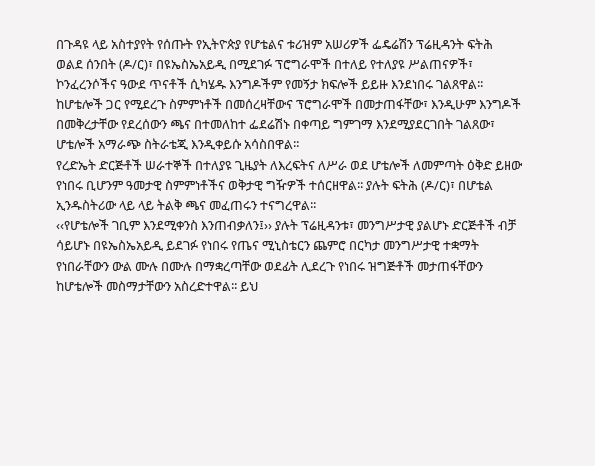በጉዳዩ ላይ አስተያየት የሰጡት የኢትዮጵያ የሆቴልና ቱሪዝም አሠሪዎች ፌዴሬሽን ፕሬዚዳንት ፍትሕ ወልደ ሰንበት (ዶ/ር)፣ በዩኤስኤአይዲ በሚደገፉ ፕሮግራሞች በተለይ የተለያዩ ሥልጠናዎች፣ ኮንፈረንሶችና ዓውደ ጥናቶች ሲካሄዱ እንግዶችም የመኝታ ክፍሎች ይይዙ እንደነበሩ ገልጸዋል፡፡
ከሆቴሎች ጋር የሚደረጉ ስምምነቶች በመሰረዛቸውና ፕሮግራሞች በመታጠፋቸው፣ እንዲሁም እንግዶች በመቅረታቸው የደረሰውን ጫና በተመለከተ ፌደሬሽኑ በቀጣይ ግምገማ እንደሚያደርገበት ገልጸው፣ ሆቴሎች አማራጭ ስትራቴጂ እንዲቀይሱ አሳስበዋል፡፡
የረድኤት ድርጅቶች ሠራተኞች በተለያዩ ጊዜያት ለእረፍትና ለሥራ ወደ ሆቴሎች ለመምጣት ዕቅድ ይዘው የነበሩ ቢሆንም ዓመታዊ ስምምነቶችና ወቅታዊ ግዥዎች ተሰርዘዋል፡፡ ያሉት ፍትሕ (ዶ/ር)፣ በሆቴል ኢንዱስትሪው ላይ ላይ ትልቅ ጫና መፈጠሩን ተናግረዋል፡፡
‹‹የሆቴሎች ገቢም እንደሚቀንስ እንጠብቃለን፤›› ያሉት ፕሬዚዳንቱ፣ መንግሥታዊ ያልሆኑ ድርጅቶች ብቻ ሳይሆኑ በዩኤስኤአይዲ ይደገፉ የነበሩ የጤና ሚኒስቴርን ጨምሮ በርካታ መንግሥታዊ ተቋማት የነበራቸውን ውል ሙሉ በሙሉ በማቋረጣቸው ወደፊት ሊደረጉ የነበሩ ዝግጅቶች መታጠፋቸውን ከሆቴሎች መስማታቸውን አስረድተዋል፡፡ ይህ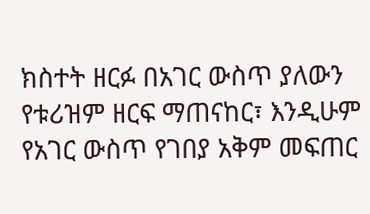ክስተት ዘርፉ በአገር ውስጥ ያለውን የቱሪዝም ዘርፍ ማጠናከር፣ እንዲሁም የአገር ውስጥ የገበያ አቅም መፍጠር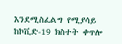እንደሚስፈልግ የሚያሳይ ከኮቪድ-19 ክስተት ቀጥሎ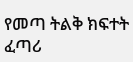የመጣ ትልቅ ክፍተት ፈጣሪ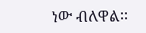ነው ብለዋል፡፡